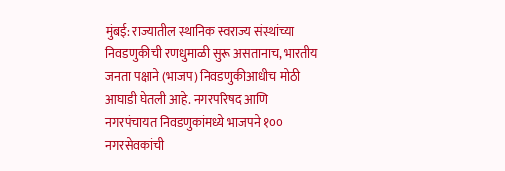मुंबई: राज्यातील स्थानिक स्वराज्य संस्थांच्या निवडणुकीची रणधुमाळी सुरू असतानाच, भारतीय जनता पक्षाने (भाजप) निवडणुकीआधीच मोठी आघाडी घेतली आहे. नगरपरिषद आणि नगरपंचायत निवडणुकांमध्ये भाजपने १०० नगरसेवकांची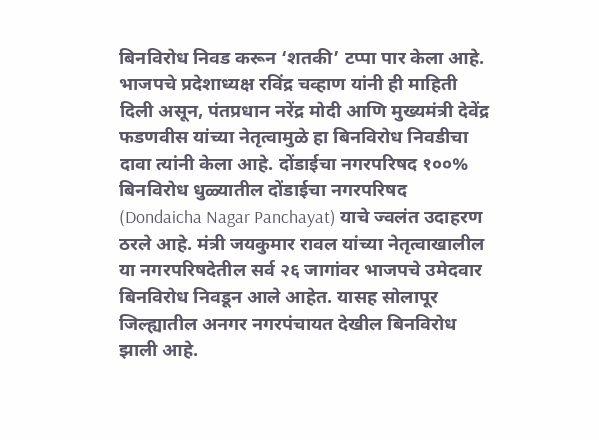बिनविरोध निवड करून ‘शतकी’ टप्पा पार केला आहे. भाजपचे प्रदेशाध्यक्ष रविंद्र चव्हाण यांनी ही माहिती दिली असून, पंतप्रधान नरेंद्र मोदी आणि मुख्यमंत्री देवेंद्र फडणवीस यांच्या नेतृत्वामुळे हा बिनविरोध निवडीचा दावा त्यांनी केला आहे. दोंडाईचा नगरपरिषद १००% बिनविरोध धुळ्यातील दोंडाईचा नगरपरिषद (Dondaicha Nagar Panchayat) याचे ज्वलंत उदाहरण ठरले आहे. मंत्री जयकुमार रावल यांच्या नेतृत्वाखालील या नगरपरिषदेतील सर्व २६ जागांवर भाजपचे उमेदवार बिनविरोध निवडून आले आहेत. यासह सोलापूर जिल्ह्यातील अनगर नगरपंचायत देखील बिनविरोध झाली आहे.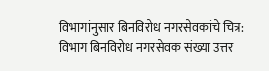विभागांनुसार बिनविरोध नगरसेवकांचे चित्र: विभाग बिनविरोध नगरसेवक संख्या उत्तर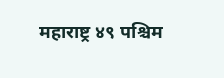महाराष्ट्र ४९ पश्चिम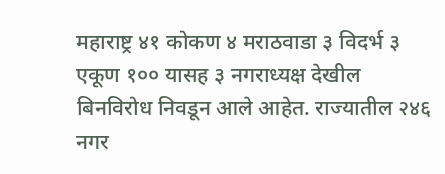महाराष्ट्र ४१ कोकण ४ मराठवाडा ३ विदर्भ ३ एकूण १०० यासह ३ नगराध्यक्ष देखील बिनविरोध निवडून आले आहेत. राज्यातील २४६ नगर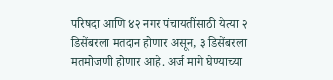परिषदा आणि ४२ नगर पंचायतींसाठी येत्या २ डिसेंबरला मतदान होणार असून, ३ डिसेंबरला मतमोजणी होणार आहे. अर्ज मागे घेण्याच्या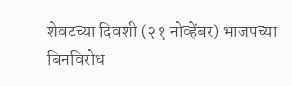शेवटच्या दिवशी (२१ नोव्हेंबर) भाजपच्या बिनविरोध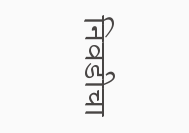निवडीचा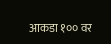आकडा १०० वर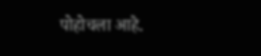पोहोचला आहे.